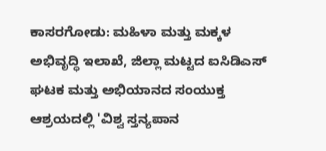ಕಾಸರಗೋಡು: ಮಹಿಳಾ ಮತ್ತು ಮಕ್ಕಳ ಅಭಿವೃದ್ಧಿ ಇಲಾಖೆ, ಜಿಲ್ಲಾ ಮಟ್ಟದ ಐಸಿಡಿಎಸ್ ಘಟಕ ಮತ್ತು ಅಭಿಯಾನದ ಸಂಯುಕ್ತ ಆಶ್ರಯದಲ್ಲಿ 'ವಿಶ್ವ ಸ್ತನ್ಯಪಾನ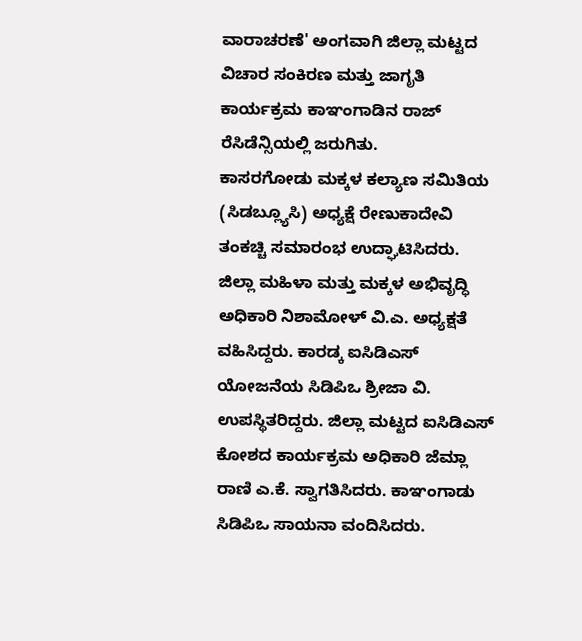ವಾರಾಚರಣೆ' ಅಂಗವಾಗಿ ಜಿಲ್ಲಾ ಮಟ್ಟದ ವಿಚಾರ ಸಂಕಿರಣ ಮತ್ತು ಜಾಗೃತಿ ಕಾರ್ಯಕ್ರಮ ಕಾಞಂಗಾಡಿನ ರಾಜ್ ರೆಸಿಡೆನ್ಸಿಯಲ್ಲಿ ಜರುಗಿತು.
ಕಾಸರಗೋಡು ಮಕ್ಕಳ ಕಲ್ಯಾಣ ಸಮಿತಿಯ (ಸಿಡಬ್ಲ್ಯೂಸಿ) ಅಧ್ಯಕ್ಷೆ ರೇಣುಕಾದೇವಿ ತಂಕಚ್ಚಿ ಸಮಾರಂಭ ಉದ್ಘಾಟಿಸಿದರು. ಜಿಲ್ಲಾ ಮಹಿಳಾ ಮತ್ತು ಮಕ್ಕಳ ಅಭಿವೃದ್ಧಿ ಅಧಿಕಾರಿ ನಿಶಾಮೋಳ್ ವಿ.ಎ. ಅಧ್ಯಕ್ಷತೆ ವಹಿಸಿದ್ದರು. ಕಾರಡ್ಕ ಐಸಿಡಿಎಸ್ ಯೋಜನೆಯ ಸಿಡಿಪಿಒ ಶ್ರೀಜಾ ವಿ. ಉಪಸ್ಥಿತರಿದ್ದರು. ಜಿಲ್ಲಾ ಮಟ್ಟದ ಐಸಿಡಿಎಸ್ ಕೋಶದ ಕಾರ್ಯಕ್ರಮ ಅಧಿಕಾರಿ ಜೆಮ್ಲಾ ರಾಣಿ ಎ.ಕೆ. ಸ್ವಾಗತಿಸಿದರು. ಕಾಞಂಗಾಡು ಸಿಡಿಪಿಒ ಸಾಯನಾ ವಂದಿಸಿದರು.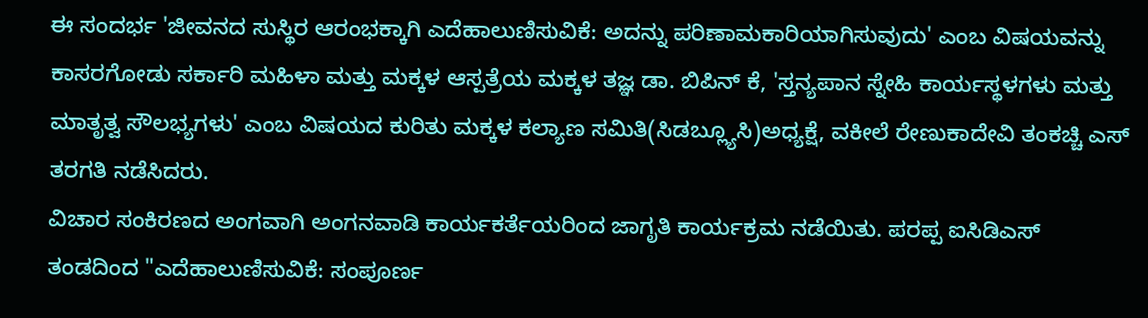ಈ ಸಂದರ್ಭ 'ಜೀವನದ ಸುಸ್ಥಿರ ಆರಂಭಕ್ಕಾಗಿ ಎದೆಹಾಲುಣಿಸುವಿಕೆ: ಅದನ್ನು ಪರಿಣಾಮಕಾರಿಯಾಗಿಸುವುದು' ಎಂಬ ವಿಷಯವನ್ನು ಕಾಸರಗೋಡು ಸರ್ಕಾರಿ ಮಹಿಳಾ ಮತ್ತು ಮಕ್ಕಳ ಆಸ್ಪತ್ರೆಯ ಮಕ್ಕಳ ತಜ್ಞ ಡಾ. ಬಿಪಿನ್ ಕೆ, 'ಸ್ತನ್ಯಪಾನ ಸ್ನೇಹಿ ಕಾರ್ಯಸ್ಥಳಗಳು ಮತ್ತು ಮಾತೃತ್ವ ಸೌಲಭ್ಯಗಳು' ಎಂಬ ವಿಷಯದ ಕುರಿತು ಮಕ್ಕಳ ಕಲ್ಯಾಣ ಸಮಿತಿ(ಸಿಡಬ್ಲ್ಯೂಸಿ)ಅಧ್ಯಕ್ಷೆ, ವಕೀಲೆ ರೇಣುಕಾದೇವಿ ತಂಕಚ್ಚಿ ಎಸ್ ತರಗತಿ ನಡೆಸಿದರು.
ವಿಚಾರ ಸಂಕಿರಣದ ಅಂಗವಾಗಿ ಅಂಗನವಾಡಿ ಕಾರ್ಯಕರ್ತೆಯರಿಂದ ಜಾಗೃತಿ ಕಾರ್ಯಕ್ರಮ ನಡೆಯಿತು. ಪರಪ್ಪ ಐಸಿಡಿಎಸ್ ತಂಡದಿಂದ "ಎದೆಹಾಲುಣಿಸುವಿಕೆ: ಸಂಪೂರ್ಣ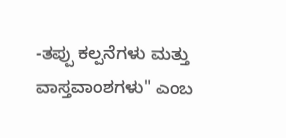-ತಪ್ಪು ಕಲ್ಪನೆಗಳು ಮತ್ತು ವಾಸ್ತವಾಂಶಗಳು" ಎಂಬ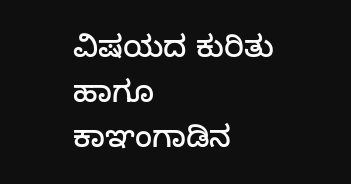ವಿಷಯದ ಕುರಿತು ಹಾಗೂ ಕಾಞಂಗಾಡಿನ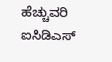ಹೆಚ್ಚುವರಿ ಐಸಿಡಿಎಸ್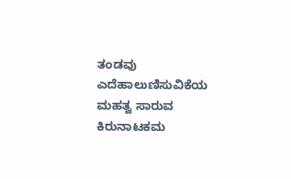ತಂಡವು ಎದೆಹಾಲುಣಿಸುವಿಕೆಯ ಮಹತ್ವ ಸಾರುವ ಕಿರುನಾಟಕಮ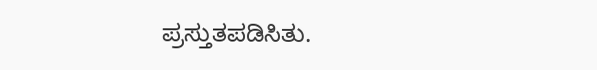ಪ್ರಸ್ತುತಪಡಿಸಿತು.